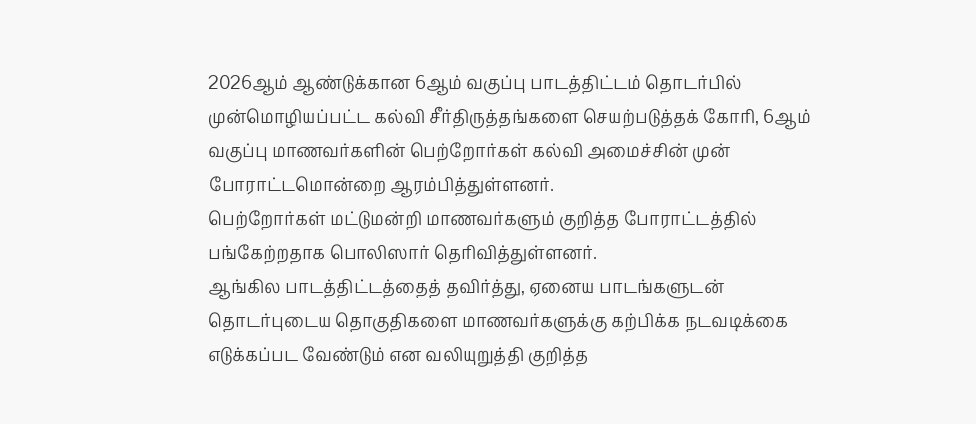2026ஆம் ஆண்டுக்கான 6ஆம் வகுப்பு பாடத்திட்டம் தொடர்பில் முன்மொழியப்பட்ட கல்வி சீர்திருத்தங்களை செயற்படுத்தக் கோரி, 6ஆம் வகுப்பு மாணவர்களின் பெற்றோர்கள் கல்வி அமைச்சின் முன் போராட்டமொன்றை ஆரம்பித்துள்ளனர்.
பெற்றோர்கள் மட்டுமன்றி மாணவர்களும் குறித்த போராட்டத்தில் பங்கேற்றதாக பொலிஸார் தெரிவித்துள்ளனர்.
ஆங்கில பாடத்திட்டத்தைத் தவிர்த்து, ஏனைய பாடங்களுடன் தொடர்புடைய தொகுதிகளை மாணவர்களுக்கு கற்பிக்க நடவடிக்கை எடுக்கப்பட வேண்டும் என வலியுறுத்தி குறித்த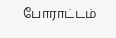போராட்டம்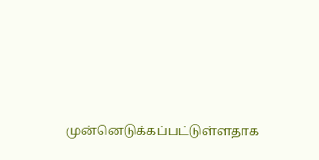முன்னெடுக்கப்பட்டுள்ளதாக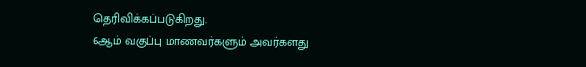தெரிவிக்கப்படுகிறது.
6ஆம் வகுப்பு மாணவர்களும் அவர்களது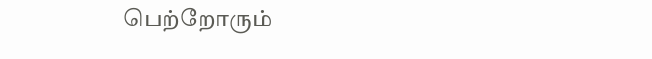பெற்றோரும்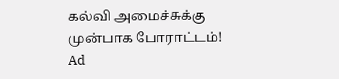கல்வி அமைச்சுக்கு முன்பாக போராட்டம்!
Ad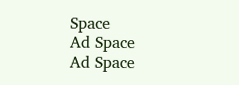Space
Ad Space
Ad Space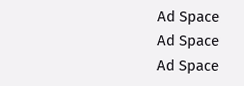Ad Space
Ad Space
Ad Space